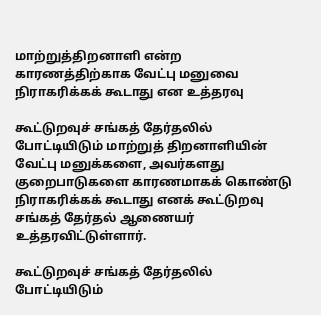மாற்றுத்திறனாளி என்ற காரணத்திற்காக வேட்பு மனுவை நிராகரிக்கக் கூடாது என உத்தரவு

கூட்டுறவுச் சங்கத் தேர்தலில் போட்டியிடும் மாற்றுத் திறனாளியின் வேட்பு மனுக்களை, அவர்களது குறைபாடுகளை காரணமாகக் கொண்டு நிராகரிக்கக் கூடாது எனக் கூட்டுறவு சங்கத் தேர்தல் ஆணையர் உத்தரவிட்டுள்ளார்.

கூட்டுறவுச் சங்கத் தேர்தலில் போட்டியிடும்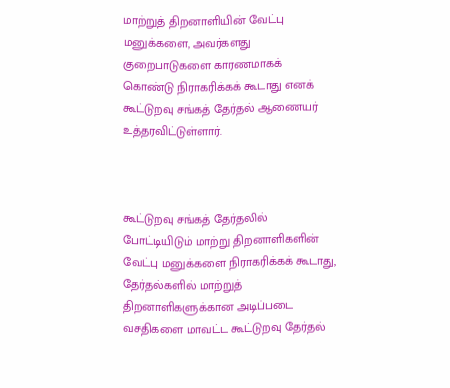மாற்றுத் திறனாளியின் வேட்பு மனுக்களை, அவர்களது குறைபாடுகளை காரணமாகக் கொண்டு நிராகரிக்கக் கூடாது எனக் கூட்டுறவு சங்கத் தேர்தல் ஆணையர் உத்தரவிட்டுள்ளார்.



கூட்டுறவு சங்கத் தேர்தலில் போட்டியிடும் மாற்று திறனாளிகளின் வேட்பு மனுக்களை நிராகரிக்கக் கூடாது, தேர்தல்களில் மாற்றுத் திறனாளிகளுக்கான அடிப்படை வசதிகளை மாவட்ட கூட்டுறவு தேர்தல்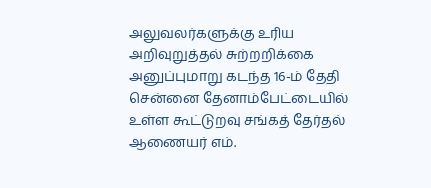அலுவலர்களுக்கு உரிய அறிவுறுத்தல் சுற்றறிக்கை அனுப்புமாறு கடந்த 16-ம் தேதி சென்னை தேனாம்பேட்டையில் உள்ள கூட்டுறவு சங்கத் தேர்தல் ஆணையர் எம்.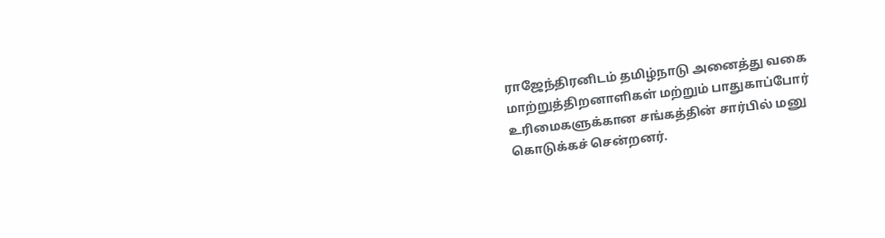ராஜேந்திரனிடம் தமிழ்நாடு அனைத்து வகை மாற்றுத்திறனாளிகள் மற்றும் பாதுகாப்போர் உரிமைகளுக்கான சங்கத்தின் சார்பில் மனு கொடுக்கச் சென்றனர்.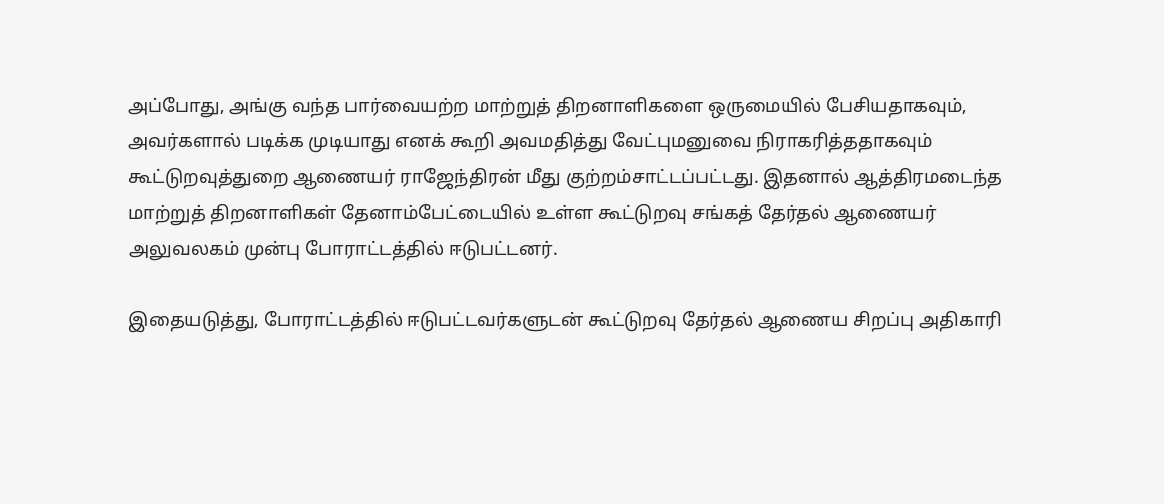அப்போது, அங்கு வந்த பார்வையற்ற மாற்றுத் திறனாளிகளை ஒருமையில் பேசியதாகவும், அவர்களால் படிக்க முடியாது எனக் கூறி அவமதித்து வேட்புமனுவை நிராகரித்ததாகவும் கூட்டுறவுத்துறை ஆணையர் ராஜேந்திரன் மீது குற்றம்சாட்டப்பட்டது. இதனால் ஆத்திரமடைந்த மாற்றுத் திறனாளிகள் தேனாம்பேட்டையில் உள்ள கூட்டுறவு சங்கத் தேர்தல் ஆணையர் அலுவலகம் முன்பு போராட்டத்தில் ஈடுபட்டனர்.

இதையடுத்து, போராட்டத்தில் ஈடுபட்டவர்களுடன் கூட்டுறவு தேர்தல் ஆணைய சிறப்பு அதிகாரி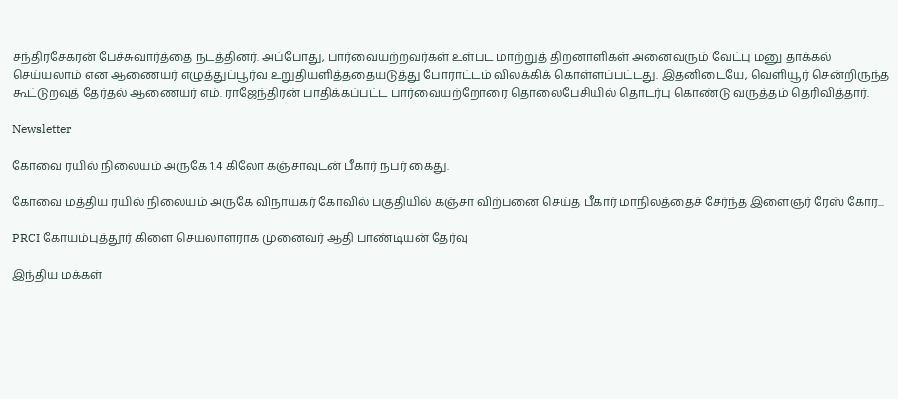சந்திரசேகரன் பேச்சுவார்த்தை நடத்தினர். அப்போது, பார்வையற்றவர்கள் உள்பட மாற்றுத் திறனாளிகள் அனைவரும் வேட்பு மனு தாக்கல் செய்யலாம் என ஆணையர் எழுத்துப்பூர்வ உறுதியளித்ததையடுத்து போராட்டம் விலக்கிக் கொள்ளப்பட்டது. இதனிடையே, வெளியூர் சென்றிருந்த கூட்டுறவுத் தேர்தல் ஆணையர் எம். ராஜேந்திரன் பாதிக்கப்பட்ட பார்வையற்றோரை தொலைபேசியில் தொடர்பு கொண்டு வருத்தம் தெரிவித்தார்.

Newsletter

கோவை ரயில் நிலையம் அருகே 1.4 கிலோ கஞ்சாவுடன் பீகார் நபர் கைது.

கோவை மத்திய ரயில் நிலையம் அருகே விநாயகர் கோவில் பகுதியில் கஞ்சா விற்பனை செய்த பீகார் மாநிலத்தைச் சேர்ந்த இளைஞர் ரேஸ் கோர...

PRCI கோயம்புத்தூர் கிளை செயலாளராக முனைவர் ஆதி பாண்டியன் தேர்வு

இந்திய மக்கள்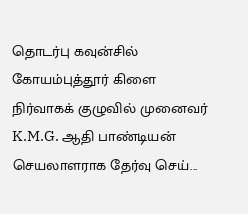தொடர்பு கவுன்சில் கோயம்புத்தூர் கிளை நிர்வாகக் குழுவில் முனைவர் K.M.G. ஆதி பாண்டியன் செயலாளராக தேர்வு செய்...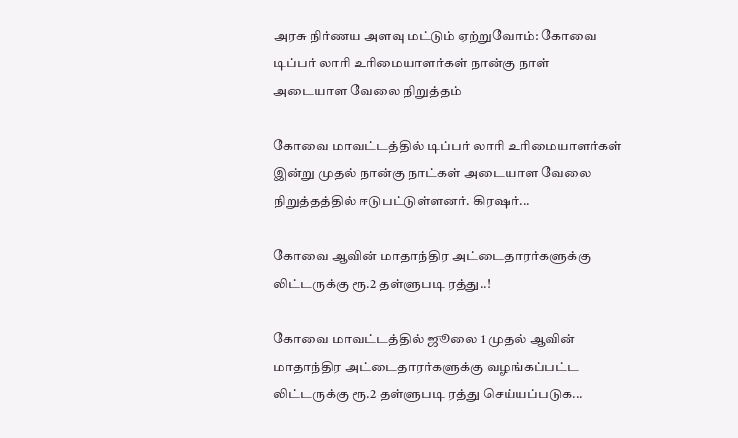அரசு நிர்ணய அளவு மட்டும் ஏற்றுவோம்: கோவை டிப்பர் லாரி உரிமையாளர்கள் நான்கு நாள் அடையாள வேலை நிறுத்தம்

கோவை மாவட்டத்தில் டிப்பர் லாரி உரிமையாளர்கள் இன்று முதல் நான்கு நாட்கள் அடையாள வேலை நிறுத்தத்தில் ஈடுபட்டுள்ளனர். கிரஷர்...

கோவை ஆவின் மாதாந்திர அட்டைதாரர்களுக்கு லிட்டருக்கு ரூ.2 தள்ளுபடி ரத்து..!

கோவை மாவட்டத்தில் ஜூலை 1 முதல் ஆவின் மாதாந்திர அட்டைதாரர்களுக்கு வழங்கப்பட்ட லிட்டருக்கு ரூ.2 தள்ளுபடி ரத்து செய்யப்படுக...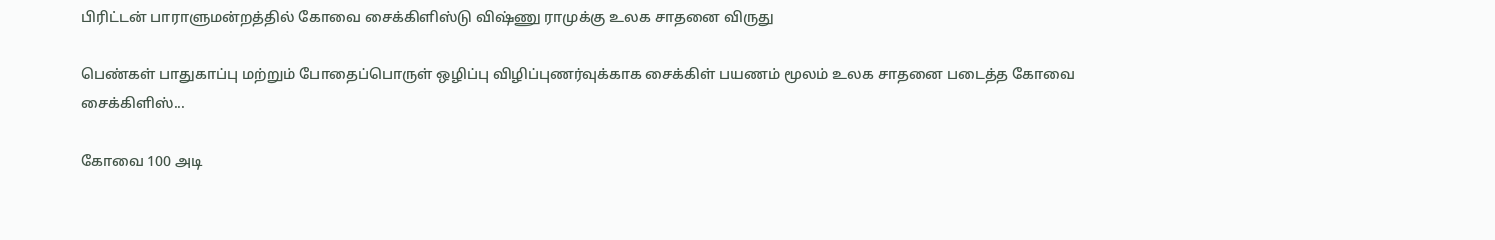பிரிட்டன் பாராளுமன்றத்தில் கோவை சைக்கிளிஸ்டு விஷ்ணு ராமுக்கு உலக சாதனை விருது

பெண்கள் பாதுகாப்பு மற்றும் போதைப்பொருள் ஒழிப்பு விழிப்புணர்வுக்காக சைக்கிள் பயணம் மூலம் உலக சாதனை படைத்த கோவை சைக்கிளிஸ்...

கோவை 100 அடி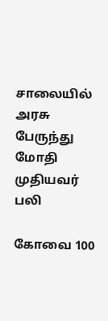சாலையில் அரசு பேருந்து மோதி முதியவர் பலி

கோவை 100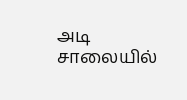அடி சாலையில்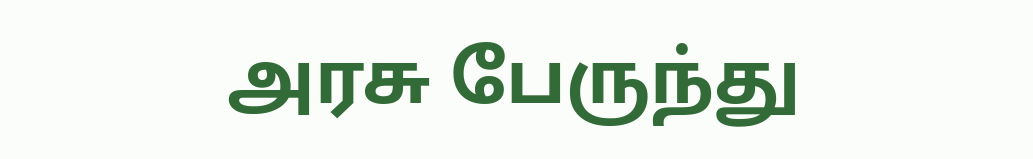அரசு பேருந்து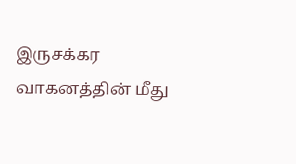இருசக்கர வாகனத்தின் மீது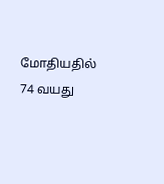மோதியதில் 74 வயது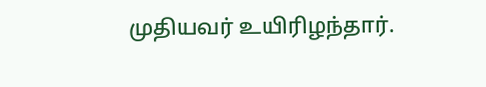முதியவர் உயிரிழந்தார்.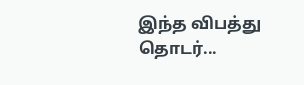இந்த விபத்து தொடர்...